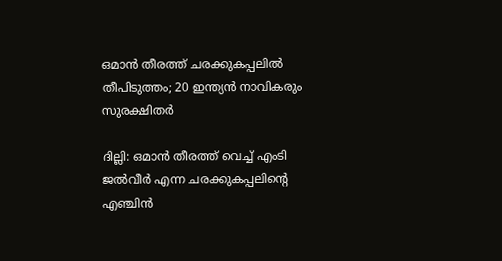ഒമാൻ തീരത്ത് ചരക്കുകപ്പലിൽ തീപിടുത്തം; 20 ഇന്ത്യൻ നാവികരും സുരക്ഷിതർ

ദില്ലി: ഒമാൻ തീരത്ത് വെച്ച് എംടി ജൽവീർ എന്ന ചരക്കുകപ്പലിന്റെ എഞ്ചിൻ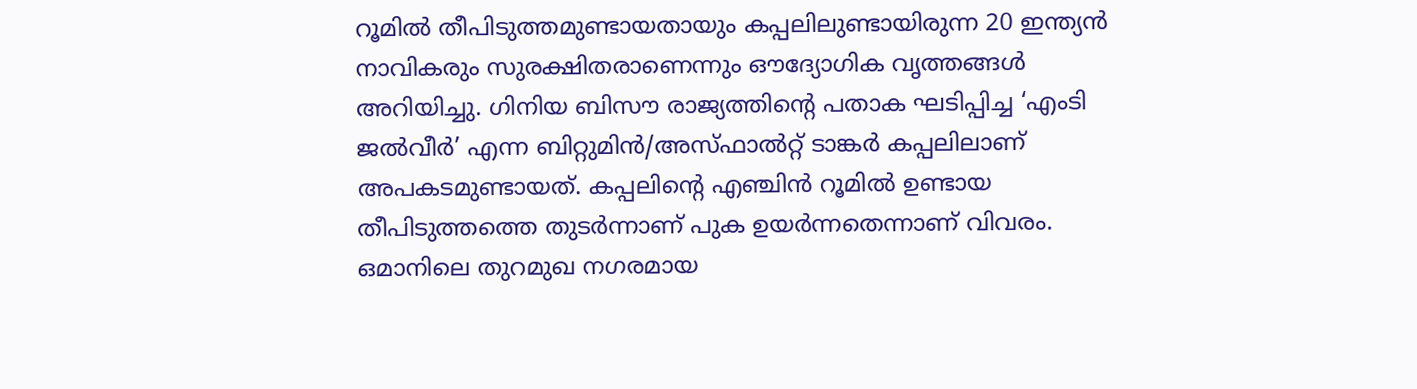റൂമിൽ തീപിടുത്തമുണ്ടായതായും കപ്പലിലുണ്ടായിരുന്ന 20 ഇന്ത്യൻ നാവികരും സുരക്ഷിതരാണെന്നും ഔദ്യോഗിക വൃത്തങ്ങൾ അറിയിച്ചു. ഗിനിയ ബിസൗ രാജ്യത്തിന്റെ പതാക ഘടിപ്പിച്ച ‘എംടി ജൽവീർ’ എന്ന ബിറ്റുമിൻ/അസ്ഫാൽറ്റ് ടാങ്കർ കപ്പലിലാണ് അപകടമുണ്ടായത്. കപ്പലിന്റെ എഞ്ചിൻ റൂമിൽ ഉണ്ടായ തീപിടുത്തത്തെ തുടർന്നാണ് പുക ഉയർന്നതെന്നാണ് വിവരം.
ഒമാനിലെ തുറമുഖ നഗരമായ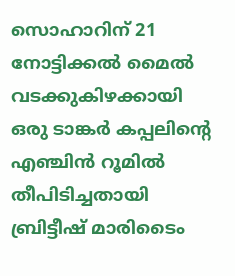സൊഹാറിന് 21 നോട്ടിക്കൽ മൈൽ വടക്കുകിഴക്കായി ഒരു ടാങ്കർ കപ്പലിന്റെ എഞ്ചിൻ റൂമിൽ തീപിടിച്ചതായി ബ്രിട്ടീഷ് മാരിടൈം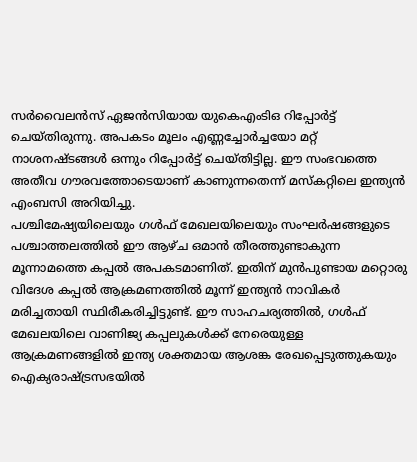സർവൈലൻസ് ഏജൻസിയായ യുകെഎംടിഒ റിപ്പോർട്ട് ചെയ്തിരുന്നു. അപകടം മൂലം എണ്ണച്ചോർച്ചയോ മറ്റ് നാശനഷ്ടങ്ങൾ ഒന്നും റിപ്പോർട്ട് ചെയ്തിട്ടില്ല. ഈ സംഭവത്തെ അതീവ ഗൗരവത്തോടെയാണ് കാണുന്നതെന്ന് മസ്കറ്റിലെ ഇന്ത്യൻ എംബസി അറിയിച്ചു.
പശ്ചിമേഷ്യയിലെയും ഗൾഫ് മേഖലയിലെയും സംഘർഷങ്ങളുടെ പശ്ചാത്തലത്തിൽ ഈ ആഴ്ച ഒമാൻ തീരത്തുണ്ടാകുന്ന മൂന്നാമത്തെ കപ്പൽ അപകടമാണിത്. ഇതിന് മുൻപുണ്ടായ മറ്റൊരു വിദേശ കപ്പൽ ആക്രമണത്തിൽ മൂന്ന് ഇന്ത്യൻ നാവികർ മരിച്ചതായി സ്ഥിരീകരിച്ചിട്ടുണ്ട്. ഈ സാഹചര്യത്തിൽ, ഗൾഫ് മേഖലയിലെ വാണിജ്യ കപ്പലുകൾക്ക് നേരെയുള്ള ആക്രമണങ്ങളിൽ ഇന്ത്യ ശക്തമായ ആശങ്ക രേഖപ്പെടുത്തുകയും ഐക്യരാഷ്ട്രസഭയിൽ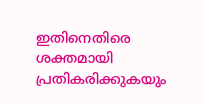ഇതിനെതിരെ ശക്തമായി പ്രതികരിക്കുകയും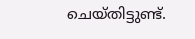ചെയ്തിട്ടുണ്ട്.